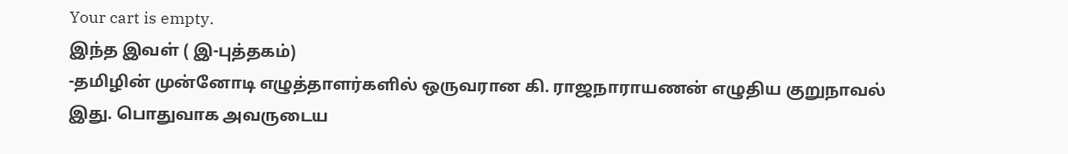Your cart is empty.
இந்த இவள் ( இ-புத்தகம்)
-தமிழின் முன்னோடி எழுத்தாளர்களில் ஒருவரான கி. ராஜநாராயணன் எழுதிய குறுநாவல் இது. பொதுவாக அவருடைய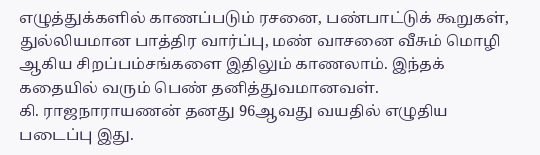எழுத்துக்களில் காணப்படும் ரசனை, பண்பாட்டுக் கூறுகள், துல்லியமான பாத்திர வார்ப்பு, மண் வாசனை வீசும் மொழி ஆகிய சிறப்பம்சங்களை இதிலும் காணலாம். இந்தக் கதையில் வரும் பெண் தனித்துவமானவள்.
கி. ராஜநாராயணன் தனது 96ஆவது வயதில் எழுதிய படைப்பு இது.